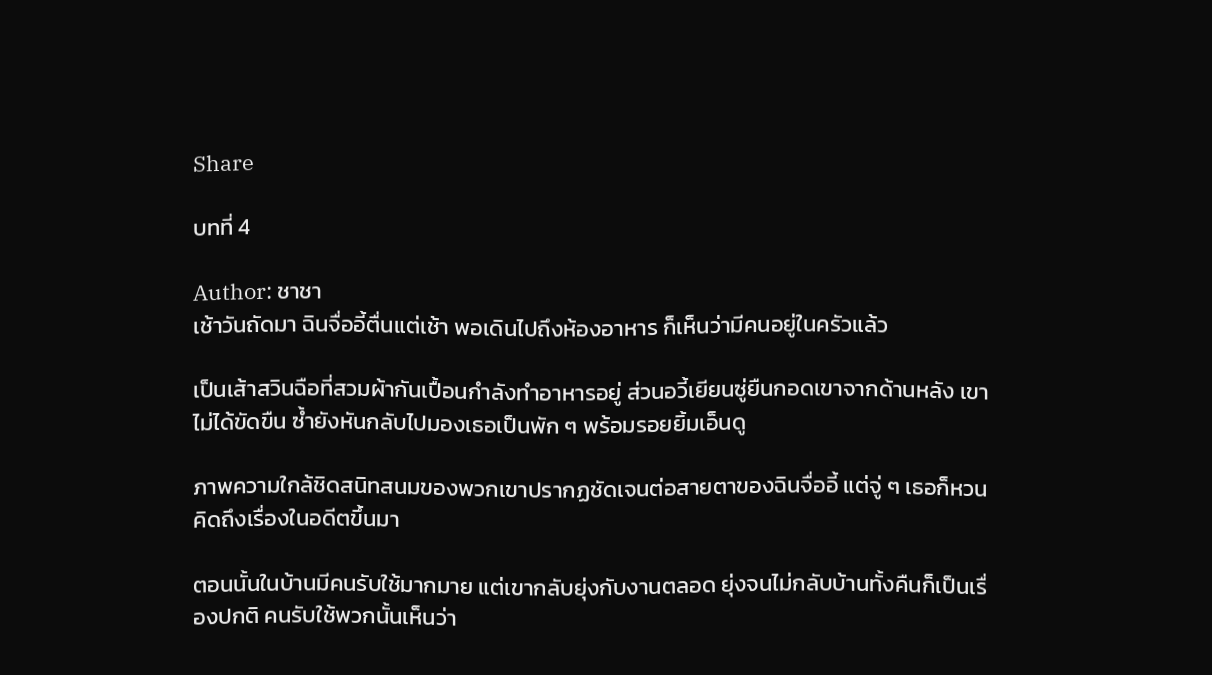Share

บทที่ 4

Author: ชาชา
เช้าวันถัดมา ฉินจื่ออี้ตื่นแต่เช้า พอเดินไปถึงห้องอาหาร ก็เห็นว่ามีคนอยู่ในครัวแล้ว

เป็นเส้าสวินฉือที่สวมผ้ากันเปื้อนกำลังทำอาหารอยู่ ส่วนอวี้เยียนซู่ยืนกอดเขาจากด้านหลัง เขาไม่ได้ขัดขืน ซ้ำยังหันกลับไปมองเธอเป็นพัก ๆ พร้อมรอยยิ้มเอ็นดู

ภาพความใกล้ชิดสนิทสนมของพวกเขาปรากฏชัดเจนต่อสายตาของฉินจื่ออี้ แต่จู่ ๆ เธอก็หวนคิดถึงเรื่องในอดีตขึ้นมา

ตอนนั้นในบ้านมีคนรับใช้มากมาย แต่เขากลับยุ่งกับงานตลอด ยุ่งจนไม่กลับบ้านทั้งคืนก็เป็นเรื่องปกติ คนรับใช้พวกนั้นเห็นว่า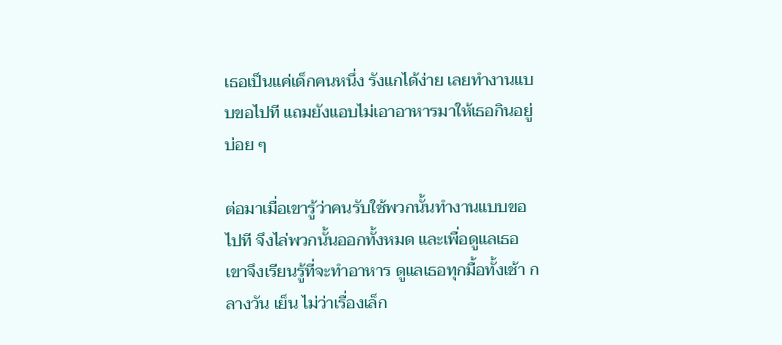เธอเป็นแค่เด็กคนหนึ่ง รังแกได้ง่าย เลยทำงานแบบขอไปที แถมยังแอบไม่เอาอาหารมาให้เธอกินอยู่บ่อย ๆ

ต่อมาเมื่อเขารู้ว่าคนรับใช้พวกนั้นทำงานแบบขอไปที จึงไล่พวกนั้นออกทั้งหมด และเพื่อดูแลเธอ เขาจึงเรียนรู้ที่จะทำอาหาร ดูแลเธอทุกมื้อทั้งเช้า กลางวัน เย็น ไม่ว่าเรื่องเล็ก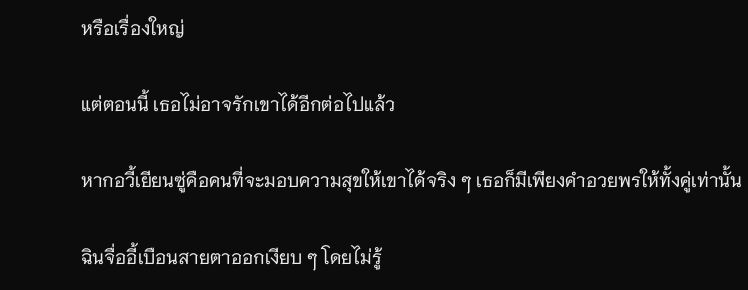หรือเรื่องใหญ่

แต่ตอนนี้ เธอไม่อาจรักเขาได้อีกต่อไปแล้ว

หากอวี้เยียนซู่คือคนที่จะมอบความสุขให้เขาได้จริง ๆ เธอก็มีเพียงคำอวยพรให้ทั้งคู่เท่านั้น

ฉินจื่ออี้เบือนสายตาออกเงียบ ๆ โดยไม่รู้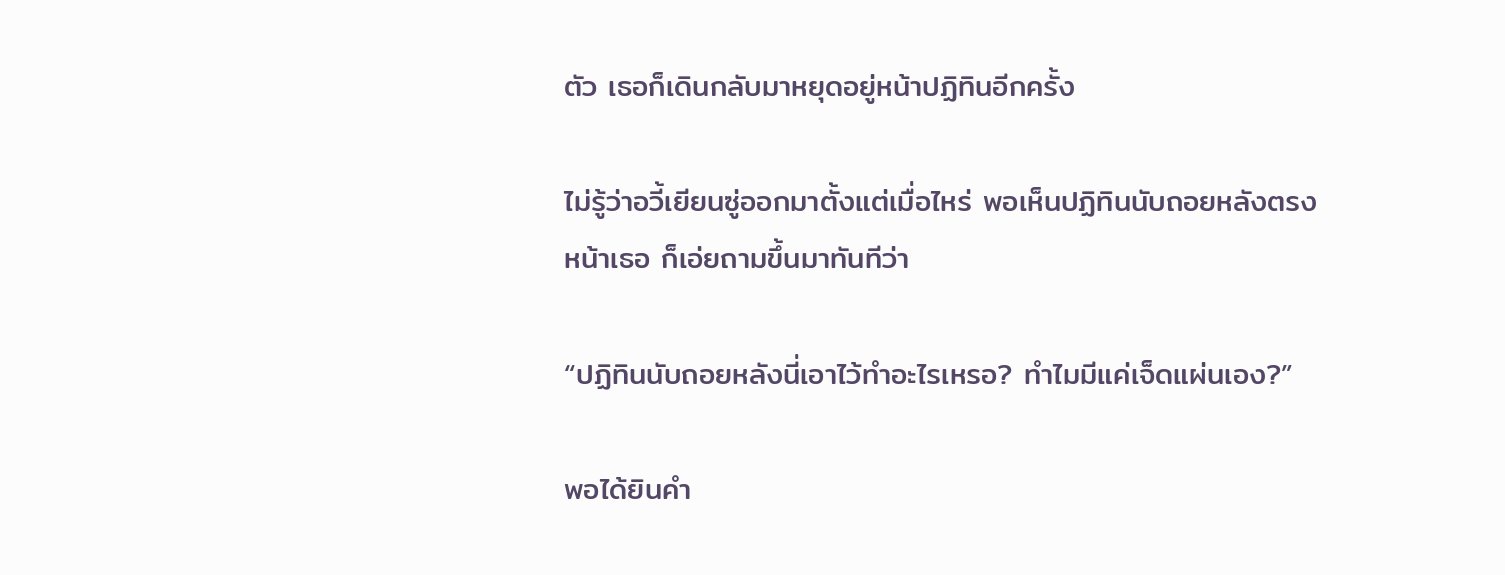ตัว เธอก็เดินกลับมาหยุดอยู่หน้าปฏิทินอีกครั้ง

ไม่รู้ว่าอวี้เยียนซู่ออกมาตั้งแต่เมื่อไหร่ พอเห็นปฏิทินนับถอยหลังตรงหน้าเธอ ก็เอ่ยถามขึ้นมาทันทีว่า

“ปฏิทินนับถอยหลังนี่เอาไว้ทำอะไรเหรอ? ทำไมมีแค่เจ็ดแผ่นเอง?”

พอได้ยินคำ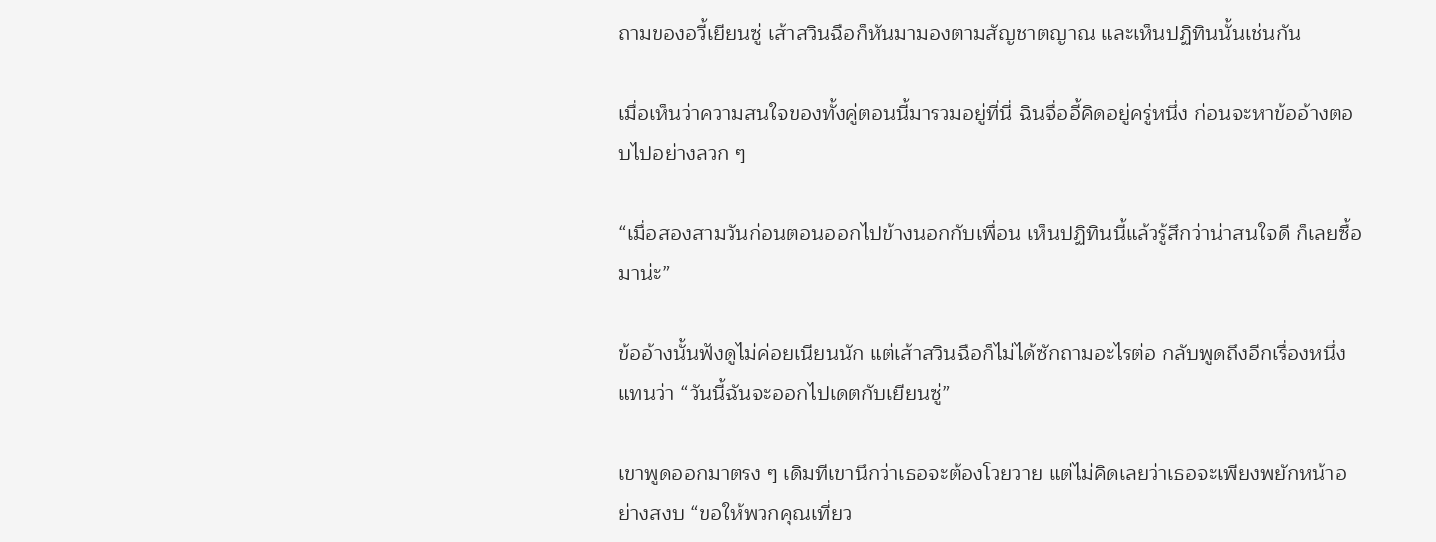ถามของอวี้เยียนซู่ เส้าสวินฉือก็หันมามองตามสัญชาตญาณ และเห็นปฏิทินนั้นเช่นกัน

เมื่อเห็นว่าความสนใจของทั้งคู่ตอนนี้มารวมอยู่ที่นี่ ฉินจื่ออี้คิดอยู่ครู่หนึ่ง ก่อนจะหาข้ออ้างตอบไปอย่างลวก ๆ

“เมื่อสองสามวันก่อนตอนออกไปข้างนอกกับเพื่อน เห็นปฏิทินนี้แล้วรู้สึกว่าน่าสนใจดี ก็เลยซื้อมาน่ะ”

ข้ออ้างนั้นฟังดูไม่ค่อยเนียนนัก แต่เส้าสวินฉือก็ไม่ได้ซักถามอะไรต่อ กลับพูดถึงอีกเรื่องหนึ่งแทนว่า “วันนี้ฉันจะออกไปเดตกับเยียนซู่”

เขาพูดออกมาตรง ๆ เดิมทีเขานึกว่าเธอจะต้องโวยวาย แต่ไม่คิดเลยว่าเธอจะเพียงพยักหน้าอย่างสงบ “ขอให้พวกคุณเที่ยว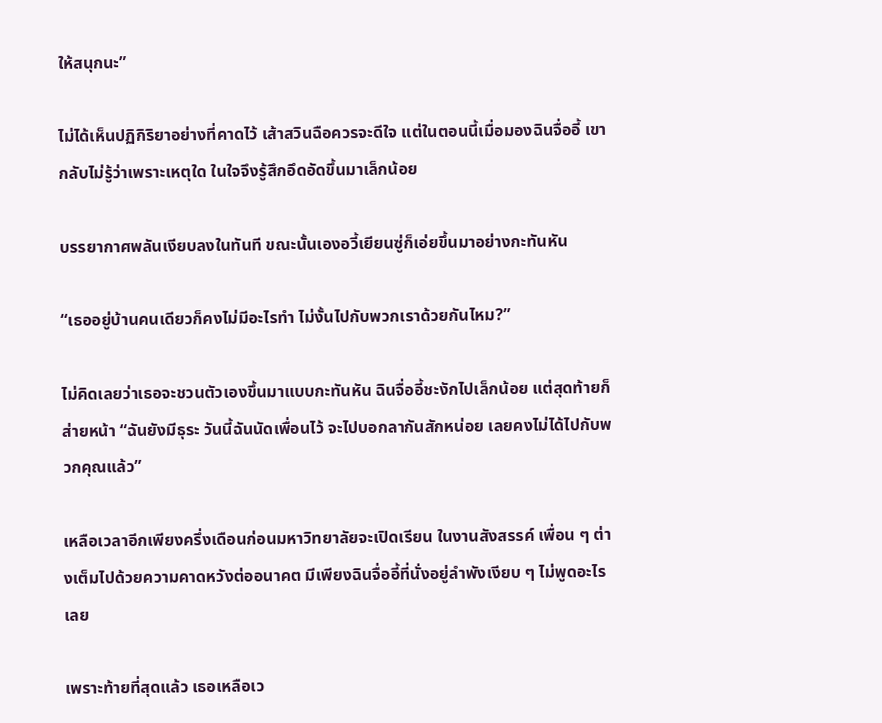ให้สนุกนะ”

ไม่ได้เห็นปฏิกิริยาอย่างที่คาดไว้ เส้าสวินฉือควรจะดีใจ แต่ในตอนนี้เมื่อมองฉินจื่ออี้ เขากลับไม่รู้ว่าเพราะเหตุใด ในใจจึงรู้สึกอึดอัดขึ้นมาเล็กน้อย

บรรยากาศพลันเงียบลงในทันที ขณะนั้นเองอวี้เยียนซู่ก็เอ่ยขึ้นมาอย่างกะทันหัน

“เธออยู่บ้านคนเดียวก็คงไม่มีอะไรทำ ไม่งั้นไปกับพวกเราด้วยกันไหม?”

ไม่คิดเลยว่าเธอจะชวนตัวเองขึ้นมาแบบกะทันหัน ฉินจื่ออี้ชะงักไปเล็กน้อย แต่สุดท้ายก็ส่ายหน้า “ฉันยังมีธุระ วันนี้ฉันนัดเพื่อนไว้ จะไปบอกลากันสักหน่อย เลยคงไม่ได้ไปกับพวกคุณแล้ว”

เหลือเวลาอีกเพียงครึ่งเดือนก่อนมหาวิทยาลัยจะเปิดเรียน ในงานสังสรรค์ เพื่อน ๆ ต่างเต็มไปด้วยความคาดหวังต่ออนาคต มีเพียงฉินจื่ออี้ที่นั่งอยู่ลำพังเงียบ ๆ ไม่พูดอะไรเลย

เพราะท้ายที่สุดแล้ว เธอเหลือเว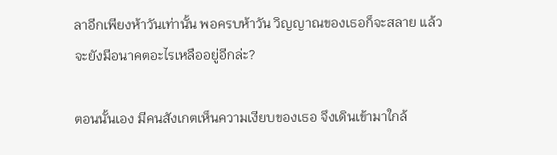ลาอีกเพียงห้าวันเท่านั้น พอครบห้าวัน วิญญาณของเธอก็จะสลาย แล้วจะยังมีอนาคตอะไรเหลืออยู่อีกล่ะ?

ตอนนั้นเอง มีคนสังเกตเห็นความเงียบของเธอ จึงเดินเข้ามาใกล้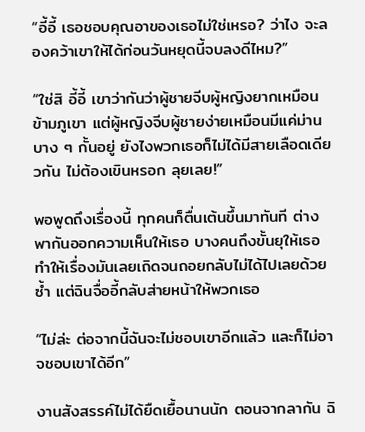“อี้อี้ เธอชอบคุณอาของเธอไม่ใช่เหรอ? ว่าไง จะลองคว้าเขาให้ได้ก่อนวันหยุดนี้จบลงดีไหม?”

“ใช่สิ อี้อี้ เขาว่ากันว่าผู้ชายจีบผู้หญิงยากเหมือนข้ามภูเขา แต่ผู้หญิงจีบผู้ชายง่ายเหมือนมีแค่ม่านบาง ๆ กั้นอยู่ ยังไงพวกเธอก็ไม่ได้มีสายเลือดเดียวกัน ไม่ต้องเขินหรอก ลุยเลย!”

พอพูดถึงเรื่องนี้ ทุกคนก็ตื่นเต้นขึ้นมาทันที ต่างพากันออกความเห็นให้เธอ บางคนถึงขั้นยุให้เธอทำให้เรื่องมันเลยเถิดจนถอยกลับไม่ได้ไปเลยด้วยซ้ำ แต่ฉินจื่ออี้กลับส่ายหน้าให้พวกเธอ

“ไม่ล่ะ ต่อจากนี้ฉันจะไม่ชอบเขาอีกแล้ว และก็ไม่อาจชอบเขาได้อีก”

งานสังสรรค์ไม่ได้ยืดเยื้อนานนัก ตอนจากลากัน ฉิ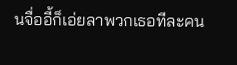นจื่ออี้ก็เอ่ยลาพวกเธอทีละคน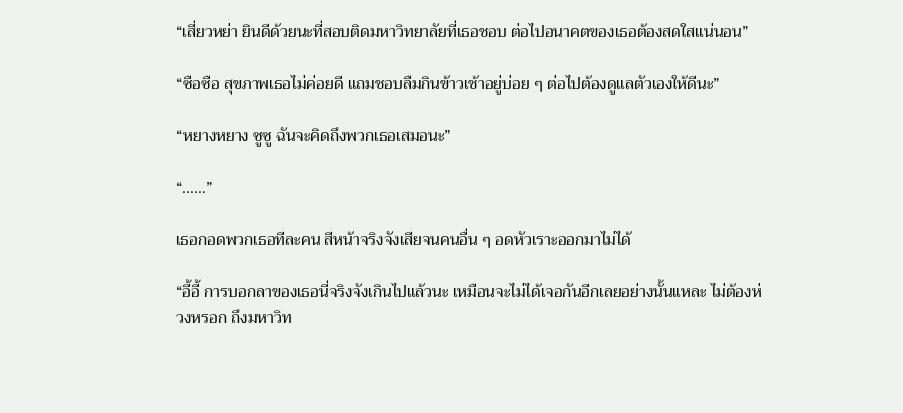“เสี่ยวหย่า ยินดีด้วยนะที่สอบติดมหาวิทยาลัยที่เธอชอบ ต่อไปอนาคตของเธอต้องสดใสแน่นอน”

“ซือซือ สุขภาพเธอไม่ค่อยดี แถมชอบลืมกินข้าวเช้าอยู่บ่อย ๆ ต่อไปต้องดูแลตัวเองให้ดีนะ”

“หยางหยาง ซูซู ฉันจะคิดถึงพวกเธอเสมอนะ”

“……”

เธอกอดพวกเธอทีละคน สีหน้าจริงจังเสียจนคนอื่น ๆ อดหัวเราะออกมาไม่ได้

“อี้อี้ การบอกลาของเธอนี่จริงจังเกินไปแล้วนะ เหมือนจะไม่ได้เจอกันอีกเลยอย่างนั้นแหละ ไม่ต้องห่วงหรอก ถึงมหาวิท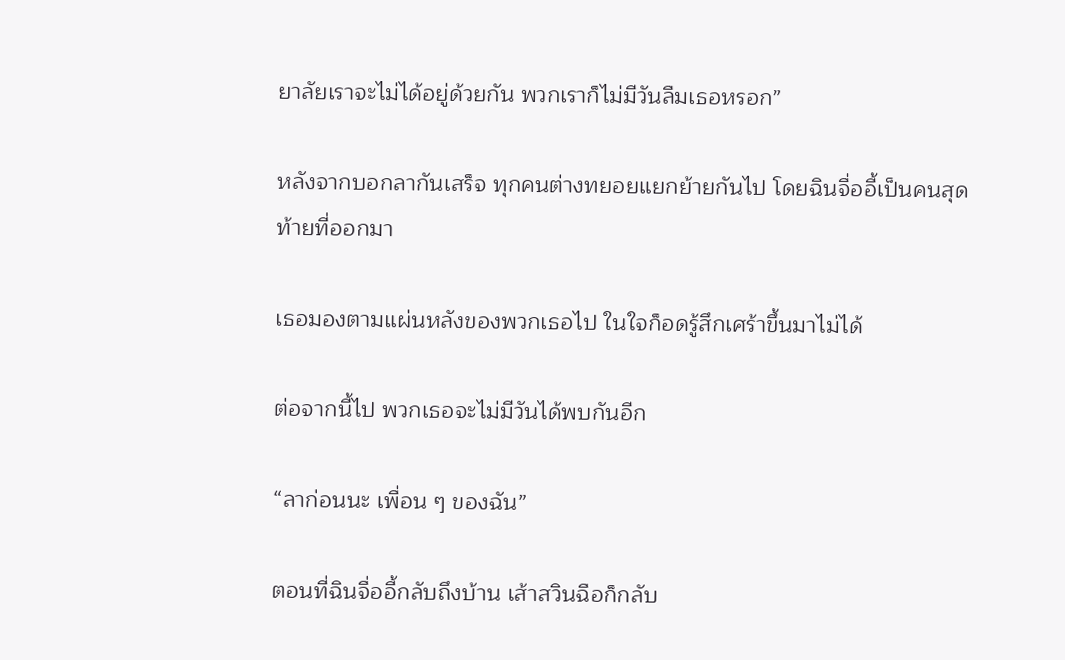ยาลัยเราจะไม่ได้อยู่ด้วยกัน พวกเราก็ไม่มีวันลืมเธอหรอก”

หลังจากบอกลากันเสร็จ ทุกคนต่างทยอยแยกย้ายกันไป โดยฉินจื่ออี้เป็นคนสุดท้ายที่ออกมา

เธอมองตามแผ่นหลังของพวกเธอไป ในใจก็อดรู้สึกเศร้าขึ้นมาไม่ได้

ต่อจากนี้ไป พวกเธอจะไม่มีวันได้พบกันอีก

“ลาก่อนนะ เพื่อน ๆ ของฉัน”

ตอนที่ฉินจื่ออี้กลับถึงบ้าน เส้าสวินฉือก็กลับ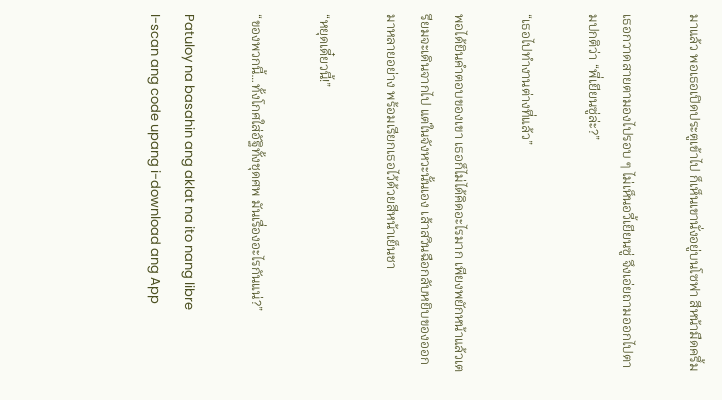มาแล้ว พอเธอเปิดประตูเข้าไป ก็เห็นเขานั่งอยู่บนโซฟา สีหน้ามืดครึ้ม

เธอกวาดสายตามองไปรอบ ๆ ไม่เห็นอวี้เยียนซู่ จึงเอ่ยถามออกไปตามปกติว่า “พี่เยียนซู่ล่ะ?”

“เธอไปทำงานต่างที่แล้ว”

พอได้ยินคำตอบของเขา เธอก็ไม่ได้คิดอะไรมาก เพียงพยักหน้าแล้วเตรียมจะเดินจากไป แต่ในจังหวะนั้นเอง เส้าสวินฉือกลับหยิบของออกมาหลายอย่าง พร้อมเรียกเธอไว้ด้วยสีหน้าเย็นชา

“หยุดเดี๋ยวนี้!”

“ของพวกนี้…ทั้งโกศใส่อัฐิทั้งชุดศพ มันเรื่องอะไรกันแน่?”

Patuloy na basahin ang aklat na ito nang libre
I-scan ang code upang i-download ang App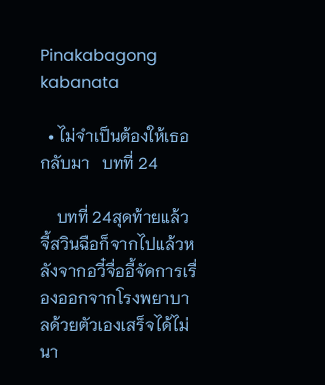Pinakabagong kabanata

  • ไม่จำเป็นต้องให้เธอกลับมา   บทที่ 24

    บทที่ 24สุดท้ายแล้วจี้สวินฉือก็จากไปแล้วหลังจากอวี๋จื่ออี้จัดการเรื่องออกจากโรงพยาบาลด้วยตัวเองเสร็จได้ไม่นา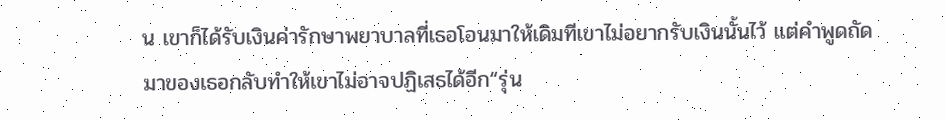น เขาก็ได้รับเงินค่ารักษาพยาบาลที่เธอโอนมาให้เดิมทีเขาไม่อยากรับเงินนั้นไว้ แต่คำพูดถัดมาของเธอกลับทำให้เขาไม่อาจปฏิเสธได้อีก“รุ่น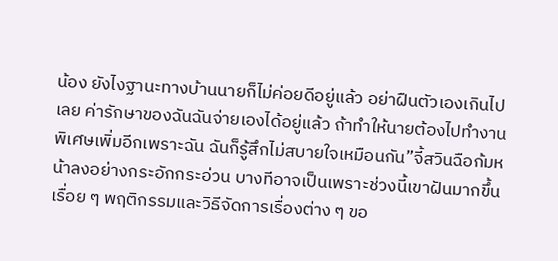น้อง ยังไงฐานะทางบ้านนายก็ไม่ค่อยดีอยู่แล้ว อย่าฝืนตัวเองเกินไปเลย ค่ารักษาของฉันฉันจ่ายเองได้อยู่แล้ว ถ้าทำให้นายต้องไปทำงานพิเศษเพิ่มอีกเพราะฉัน ฉันก็รู้สึกไม่สบายใจเหมือนกัน”จี้สวินฉือก้มหน้าลงอย่างกระอักกระอ่วน บางทีอาจเป็นเพราะช่วงนี้เขาฝันมากขึ้นเรื่อย ๆ พฤติกรรมและวิธีจัดการเรื่องต่าง ๆ ขอ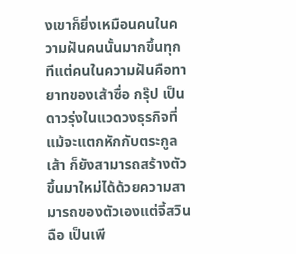งเขาก็ยิ่งเหมือนคนในความฝันคนนั้นมากขึ้นทุกทีแต่คนในความฝันคือทายาทของเส้าซื่อ กรุ๊ป เป็นดาวรุ่งในแวดวงธุรกิจที่แม้จะแตกหักกับตระกูลเส้า ก็ยังสามารถสร้างตัวขึ้นมาใหม่ได้ด้วยความสามารถของตัวเองแต่จี้สวินฉือ เป็นเพี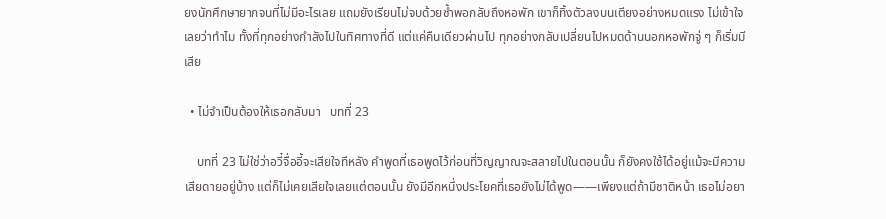ยงนักศึกษายากจนที่ไม่มีอะไรเลย แถมยังเรียนไม่จบด้วยซ้ำพอกลับถึงหอพัก เขาก็ทิ้งตัวลงบนเตียงอย่างหมดแรง ไม่เข้าใจเลยว่าทำไม ทั้งที่ทุกอย่างกำลังไปในทิศทางที่ดี แต่แค่คืนเดียวผ่านไป ทุกอย่างกลับเปลี่ยนไปหมดด้านนอกหอพักจู่ ๆ ก็เริ่มมีเสีย

  • ไม่จำเป็นต้องให้เธอกลับมา   บทที่ 23

    บทที่ 23 ไม่ใช่ว่าอวี๋จื่ออี้จะเสียใจทีหลัง คำพูดที่เธอพูดไว้ก่อนที่วิญญาณจะสลายไปในตอนนั้น ก็ยังคงใช้ได้อยู่แม้จะมีความเสียดายอยู่บ้าง แต่ก็ไม่เคยเสียใจเลยแต่ตอนนั้น ยังมีอีกหนึ่งประโยคที่เธอยังไม่ได้พูด——เพียงแต่ถ้ามีชาติหน้า เธอไม่อยา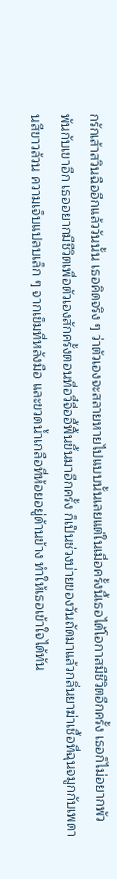กรักเส้าสวินฉืออีกแล้ววันนั้น เธอคิดจริง ๆ ว่าตัวเองจะสลายหายไปแบบนั้นเลยแต่ในเมื่อครั้งนี้เธอได้โอกาสมีชีวิตอีกครั้ง เธอก็ไม่อยากพัวพันกับเขาอีก เธออยากมีชีวิตเพื่อตัวเองสักครั้งตอนที่อวี๋จื่ออี้ฟื้นขึ้นมาอีกครั้ง ก็เป็นช่วงบ่ายของวันถัดมาแล้วกลิ่นยาฆ่าเชื้อที่ฉุนจมูกกับเพดานสีขาวล้วน ความเจ็บแปลบเล็ก ๆ จากเข็มที่หลังมือ และขวดน้ำเกลือที่ห้อยอยู่ด้านข้าง ทำให้เธอเข้าใจได้ทัน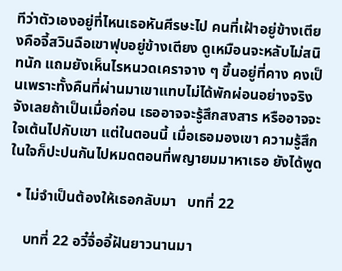ทีว่าตัวเองอยู่ที่ไหนเธอหันศีรษะไป คนที่เฝ้าอยู่ข้างเตียงคือจี้สวินฉือเขาฟุบอยู่ข้างเตียง ดูเหมือนจะหลับไม่สนิทนัก แถมยังเห็นไรหนวดเคราจาง ๆ ขึ้นอยู่ที่คาง คงเป็นเพราะทั้งคืนที่ผ่านมาเขาแทบไม่ได้พักผ่อนอย่างจริงจังเลยถ้าเป็นเมื่อก่อน เธออาจจะรู้สึกสงสาร หรืออาจจะใจเต้นไปกับเขา แต่ในตอนนี้ เมื่อเธอมองเขา ความรู้สึกในใจก็ปะปนกันไปหมดตอนที่พญายมมาหาเธอ ยังได้พูด

  • ไม่จำเป็นต้องให้เธอกลับมา   บทที่ 22

    บทที่ 22 อวี๋จื่ออี้ฝันยาวนานมา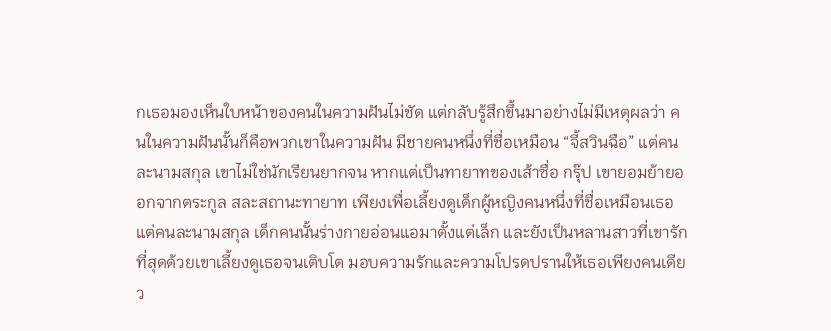กเธอมองเห็นใบหน้าของคนในความฝันไม่ชัด แต่กลับรู้สึกขึ้นมาอย่างไม่มีเหตุผลว่า คนในความฝันนั้นก็คือพวกเขาในความฝัน มีชายคนหนึ่งที่ชื่อเหมือน “จี้สวินฉือ” แต่คนละนามสกุล เขาไม่ใช่นักเรียนยากจน หากแต่เป็นทายาทของเส้าซื่อ กรุ๊ป เขายอมย้ายออกจากตระกูล สละสถานะทายาท เพียงเพื่อเลี้ยงดูเด็กผู้หญิงคนหนึ่งที่ชื่อเหมือนเธอแต่คนละนามสกุล เด็กคนนั้นร่างกายอ่อนแอมาตั้งแต่เล็ก และยังเป็นหลานสาวที่เขารักที่สุดด้วยเขาเลี้ยงดูเธอจนเติบโต มอบความรักและความโปรดปรานให้เธอเพียงคนเดียว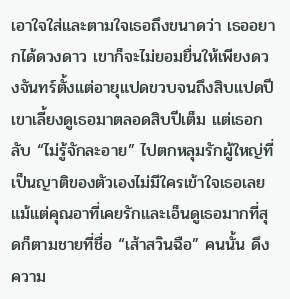เอาใจใส่และตามใจเธอถึงขนาดว่า เธออยากได้ดวงดาว เขาก็จะไม่ยอมยื่นให้เพียงดวงจันทร์ตั้งแต่อายุแปดขวบจนถึงสิบแปดปี เขาเลี้ยงดูเธอมาตลอดสิบปีเต็ม แต่เธอกลับ “ไม่รู้จักละอาย” ไปตกหลุมรักผู้ใหญ่ที่เป็นญาติของตัวเองไม่มีใครเข้าใจเธอเลย แม้แต่คุณอาที่เคยรักและเอ็นดูเธอมากที่สุดก็ตามชายที่ชื่อ “เส้าสวินฉือ” คนนั้น ดึงความ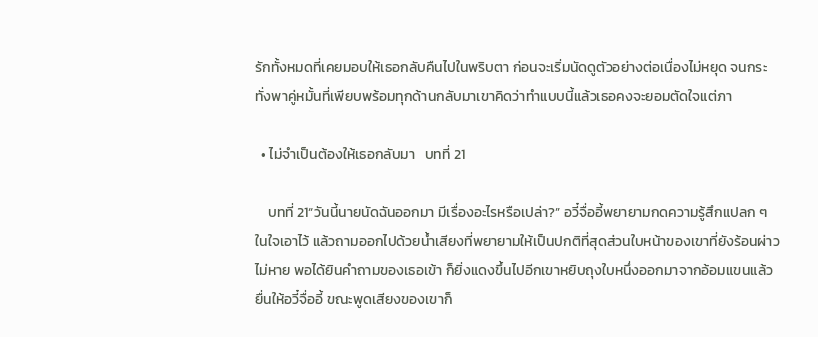รักทั้งหมดที่เคยมอบให้เธอกลับคืนไปในพริบตา ก่อนจะเริ่มนัดดูตัวอย่างต่อเนื่องไม่หยุด จนกระทั่งพาคู่หมั้นที่เพียบพร้อมทุกด้านกลับมาเขาคิดว่าทำแบบนี้แล้วเธอคงจะยอมตัดใจแต่ภา

  • ไม่จำเป็นต้องให้เธอกลับมา   บทที่ 21

    บทที่ 21“วันนี้นายนัดฉันออกมา มีเรื่องอะไรหรือเปล่า?” อวี๋จื่ออี้พยายามกดความรู้สึกแปลก ๆ ในใจเอาไว้ แล้วถามออกไปด้วยน้ำเสียงที่พยายามให้เป็นปกติที่สุดส่วนใบหน้าของเขาที่ยังร้อนผ่าวไม่หาย พอได้ยินคำถามของเธอเข้า ก็ยิ่งแดงขึ้นไปอีกเขาหยิบถุงใบหนึ่งออกมาจากอ้อมแขนแล้วยื่นให้อวี๋จื่ออี้ ขณะพูดเสียงของเขาก็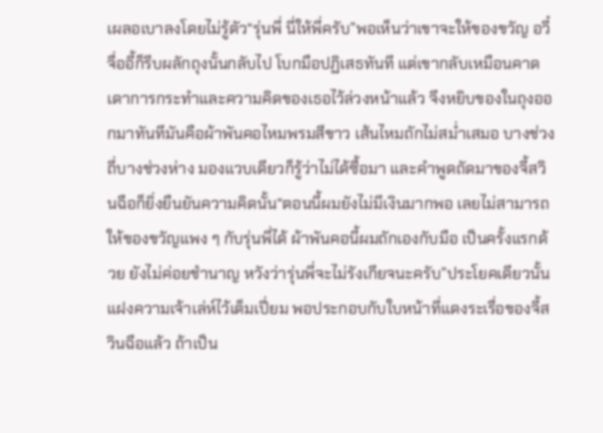เผลอเบาลงโดยไม่รู้ตัว“รุ่นพี่ นี่ให้พี่ครับ”พอเห็นว่าเขาจะให้ของขวัญ อวี๋จื่ออี้ก็รีบผลักถุงนั้นกลับไป โบกมือปฏิเสธทันที แต่เขากลับเหมือนคาดเดาการกระทำและความคิดของเธอไว้ล่วงหน้าแล้ว จึงหยิบของในถุงออกมาทันทีมันคือผ้าพันคอไหมพรมสีขาว เส้นไหมถักไม่สม่ำเสมอ บางช่วงถี่บางช่วงห่าง มองแวบเดียวก็รู้ว่าไม่ได้ซื้อมา และคำพูดถัดมาของจี้สวินฉือก็ยิ่งยืนยันความคิดนั้น“ตอนนี้ผมยังไม่มีเงินมากพอ เลยไม่สามารถให้ของขวัญแพง ๆ กับรุ่นพี่ได้ ผ้าพันคอนี้ผมถักเองกับมือ เป็นครั้งแรกด้วย ยังไม่ค่อยชำนาญ หวังว่ารุ่นพี่จะไม่รังเกียจนะครับ”ประโยคเดียวนั้นแฝงความเจ้าเล่ห์ไว้เต็มเปี่ยม พอประกอบกับใบหน้าที่แดงระเรื่อของจี้สวินฉือแล้ว ถ้าเป็น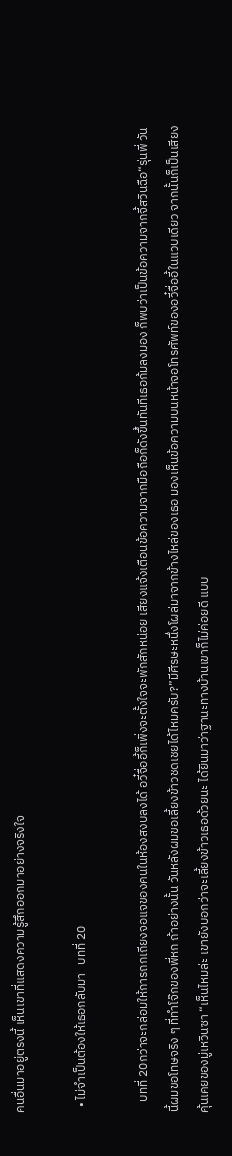คนอื่นมาอยู่ตรงนี้ เห็นเขาที่แสดงความรู้สึกออกมาอย่างจริงใจ

  • ไม่จำเป็นต้องให้เธอกลับมา   บทที่ 20

    บทที่ 20กว่าจะกล่อมให้การถกเถียงจอแจของคนในห้องสงบลงได้ อวี๋จื่ออี้ก็เพิ่งจะตั้งใจจะพักสักหน่อย เสียงแจ้งเตือนข้อความจากมือถือก็ดังขึ้นทันทีเธอก้มลงมอง ก็พบว่าเป็นข้อความจากจี้สวินฉือ“รุ่นพี่ วันนี้ผมขอโทษจริง ๆ ที่ทำโจ๊กของพี่หก ถ้าอย่างนั้น วันหลังผมขอเลี้ยงข้าวชดเชยได้ไหมครับ?”มีศีรษะหนึ่งโผล่มาจากข้างไหล่ของเธอ มองเห็นข้อความบนหน้าจอโทรศัพท์ของอวี๋จื่ออี้ในแวบเดียว จากนั้นก็เป็นเสียงคุ้นเคยของมู่เหวินซา “เห็นไหมล่ะ เขายังบอกว่าจะเลี้ยงข้าวเธอด้วยนะ ได้ยินมาว่าฐานะทางบ้านเขาก็ไม่ค่อยดี แบบ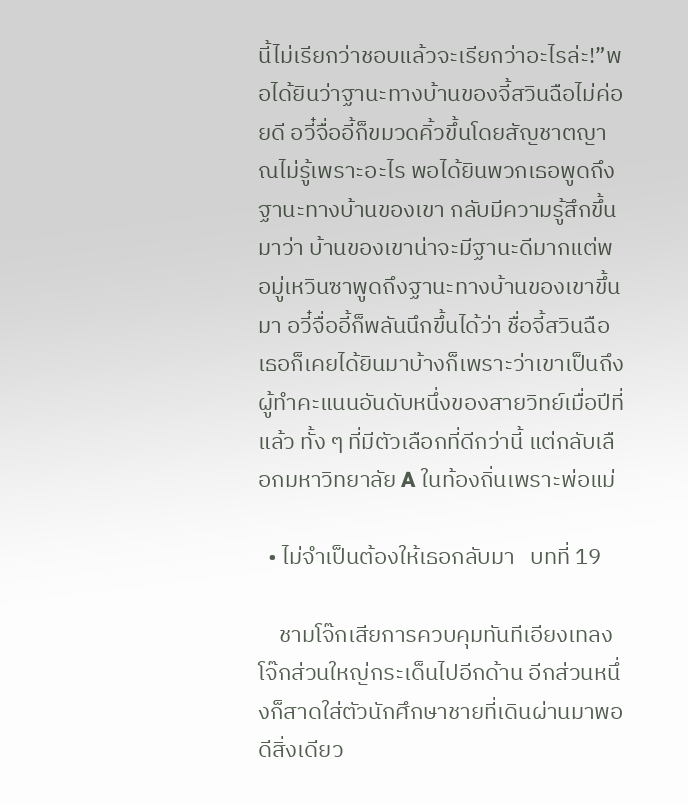นี้ไม่เรียกว่าชอบแล้วจะเรียกว่าอะไรล่ะ!”พอได้ยินว่าฐานะทางบ้านของจี้สวินฉือไม่ค่อยดี อวี๋จื่ออี้ก็ขมวดคิ้วขึ้นโดยสัญชาตญาณไม่รู้เพราะอะไร พอได้ยินพวกเธอพูดถึงฐานะทางบ้านของเขา กลับมีความรู้สึกขึ้นมาว่า บ้านของเขาน่าจะมีฐานะดีมากแต่พอมู่เหวินซาพูดถึงฐานะทางบ้านของเขาขึ้นมา อวี๋จื่ออี้ก็พลันนึกขึ้นได้ว่า ชื่อจี้สวินฉือ เธอก็เคยได้ยินมาบ้างก็เพราะว่าเขาเป็นถึงผู้ทำคะแนนอันดับหนึ่งของสายวิทย์เมื่อปีที่แล้ว ทั้ง ๆ ที่มีตัวเลือกที่ดีกว่านี้ แต่กลับเลือกมหาวิทยาลัย A ในท้องถิ่นเพราะพ่อแม่

  • ไม่จำเป็นต้องให้เธอกลับมา   บทที่ 19

    ชามโจ๊กเสียการควบคุมทันทีเอียงเทลง โจ๊กส่วนใหญ่กระเด็นไปอีกด้าน อีกส่วนหนึ่งก็สาดใส่ตัวนักศึกษาชายที่เดินผ่านมาพอดีสิ่งเดียว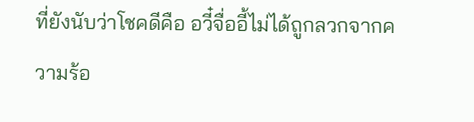ที่ยังนับว่าโชคดีคือ อวี๋จื่ออี้ไม่ได้ถูกลวกจากความร้อ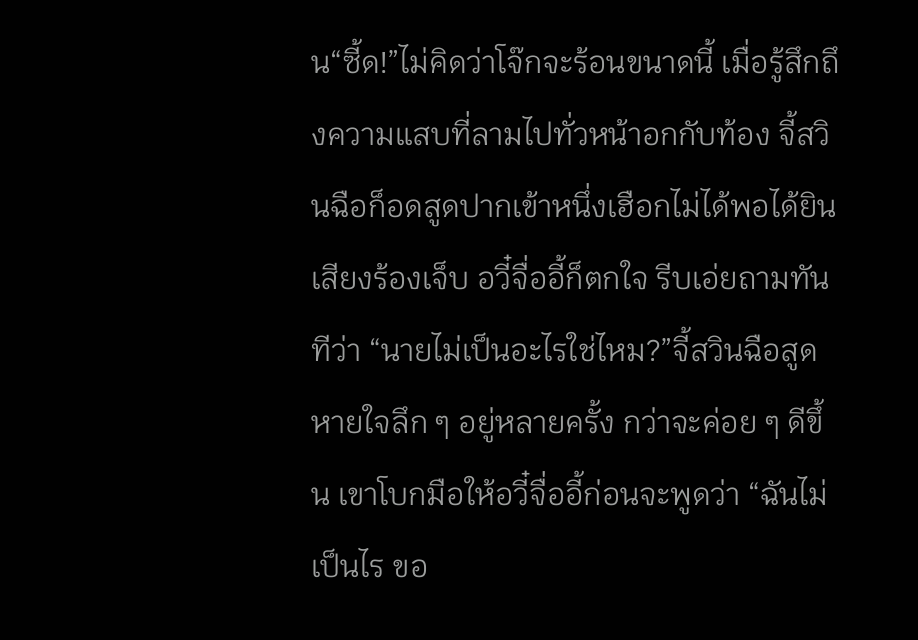น“ซี้ด!”ไม่คิดว่าโจ๊กจะร้อนขนาดนี้ เมื่อรู้สึกถึงความแสบที่ลามไปทั่วหน้าอกกับท้อง จี้สวินฉือก็อดสูดปากเข้าหนึ่งเฮือกไม่ได้พอได้ยินเสียงร้องเจ็บ อวี๋จื่ออี้ก็ตกใจ รีบเอ่ยถามทันทีว่า “นายไม่เป็นอะไรใช่ไหม?”จี้สวินฉือสูดหายใจลึก ๆ อยู่หลายครั้ง กว่าจะค่อย ๆ ดีขึ้น เขาโบกมือให้อวี๋จื่ออี้ก่อนจะพูดว่า “ฉันไม่เป็นไร ขอ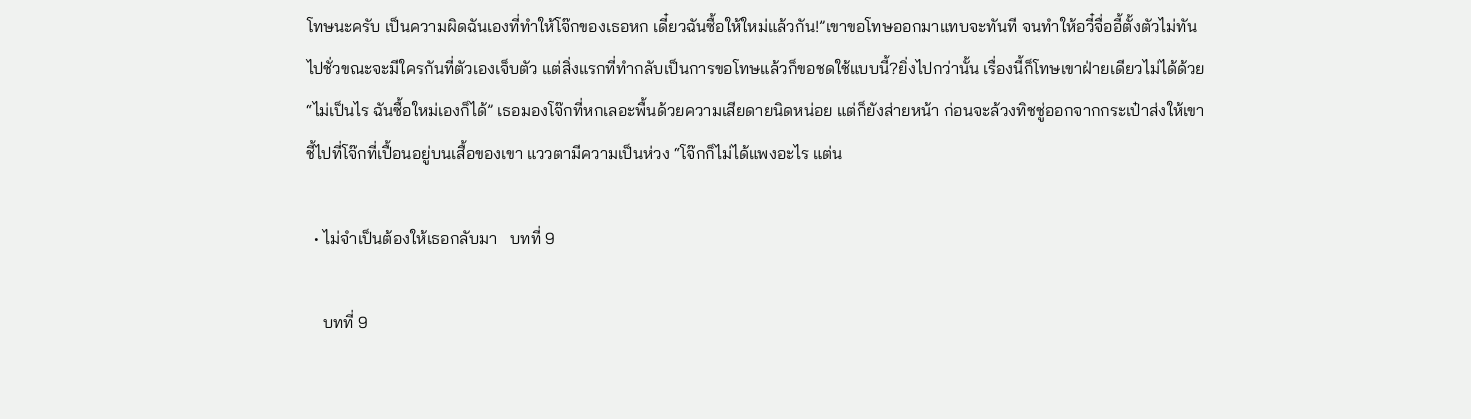โทษนะครับ เป็นความผิดฉันเองที่ทำให้โจ๊กของเธอหก เดี๋ยวฉันซื้อให้ใหม่แล้วกัน!”เขาขอโทษออกมาแทบจะทันที จนทำให้อวี๋จื่ออี้ตั้งตัวไม่ทันไปชั่วขณะจะมีใครกันที่ตัวเองเจ็บตัว แต่สิ่งแรกที่ทำกลับเป็นการขอโทษแล้วก็ขอชดใช้แบบนี้?ยิ่งไปกว่านั้น เรื่องนี้ก็โทษเขาฝ่ายเดียวไม่ได้ด้วย“ไม่เป็นไร ฉันซื้อใหม่เองก็ได้” เธอมองโจ๊กที่หกเลอะพื้นด้วยความเสียดายนิดหน่อย แต่ก็ยังส่ายหน้า ก่อนจะล้วงทิชชู่ออกจากกระเป๋าส่งให้เขา ชี้ไปที่โจ๊กที่เปื้อนอยู่บนเสื้อของเขา แววตามีความเป็นห่วง “โจ๊กก็ไม่ได้แพงอะไร แต่น

  • ไม่จำเป็นต้องให้เธอกลับมา   บทที่ 9

    บทที่ 9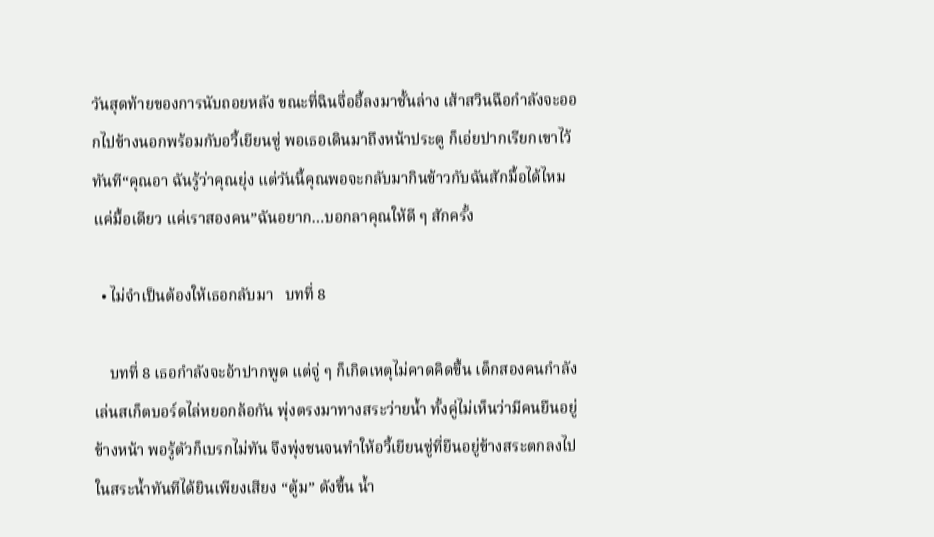วันสุดท้ายของการนับถอยหลัง ขณะที่ฉินจื่ออี้ลงมาชั้นล่าง เส้าสวินฉือกำลังจะออกไปข้างนอกพร้อมกับอวี้เยียนซู่ พอเธอเดินมาถึงหน้าประตู ก็เอ่ยปากเรียกเขาไว้ทันที“คุณอา ฉันรู้ว่าคุณยุ่ง แต่วันนี้คุณพอจะกลับมากินข้าวกับฉันสักมื้อได้ไหม แค่มื้อเดียว แค่เราสองคน”ฉันอยาก…บอกลาคุณให้ดี ๆ สักครั้ง

  • ไม่จำเป็นต้องให้เธอกลับมา   บทที่ 8

    บทที่ 8 เธอกำลังจะอ้าปากพูด แต่จู่ ๆ ก็เกิดเหตุไม่คาดคิดขึ้น เด็กสองคนกำลังเล่นสเก็ตบอร์ดไล่หยอกล้อกัน พุ่งตรงมาทางสระว่ายน้ำ ทั้งคู่ไม่เห็นว่ามีคนยืนอยู่ข้างหน้า พอรู้ตัวก็เบรกไม่ทัน จึงพุ่งชนจนทำให้อวี้เยียนซู่ที่ยืนอยู่ข้างสระตกลงไปในสระน้ำทันทีได้ยินเพียงเสียง “ตู้ม” ดังขึ้น น้ำ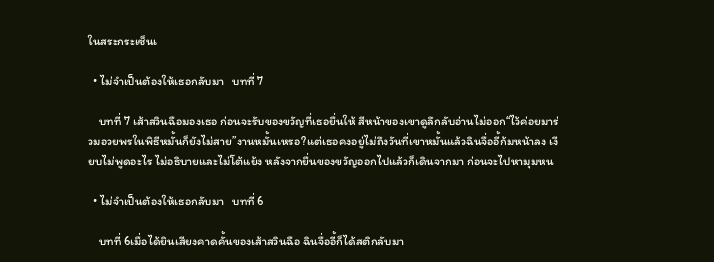ในสระกระเซ็นเ

  • ไม่จำเป็นต้องให้เธอกลับมา   บทที่ 7

    บทที่ 7 เส้าสวินฉือมองเธอ ก่อนจะรับของขวัญที่เธอยื่นให้ สีหน้าของเขาดูลึกลับอ่านไม่ออก“ไว้ค่อยมาร่วมอวยพรในพิธีหมั้นก็ยังไม่สาย”งานหมั้นเหรอ?แต่เธอคงอยู่ไม่ถึงวันที่เขาหมั้นแล้วฉินจื่ออี้ก้มหน้าลง เงียบไม่พูดอะไร ไม่อธิบายและไม่โต้แย้ง หลังจากยื่นของขวัญออกไปแล้วก็เดินจากมา ก่อนจะไปหามุมหน

  • ไม่จำเป็นต้องให้เธอกลับมา   บทที่ 6

    บทที่ 6เมื่อได้ยินเสียงคาดคั้นของเส้าสวินฉือ ฉินจื่ออี้ก็ได้สติกลับมา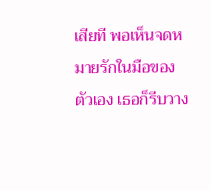เสียที พอเห็นจดหมายรักในมือของตัวเอง เธอก็รีบวาง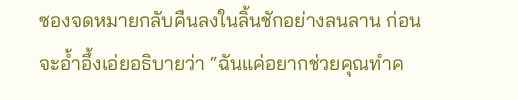ซองจดหมายกลับคืนลงในลิ้นชักอย่างลนลาน ก่อนจะอ้ำอึ้งเอ่ยอธิบายว่า “ฉันแค่อยากช่วยคุณทำค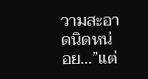วามสะอาดนิดหน่อย…”แต่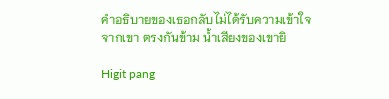คำอธิบายของเธอกลับไม่ได้รับความเข้าใจจากเขา ตรงกันข้าม น้ำเสียงของเขายิ

Higit pang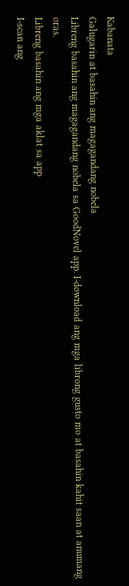Kabanata
Galugarin at basahin ang magagandang nobela
Libreng basahin ang magagandang nobela sa GoodNovel app. I-download ang mga librong gusto mo at basahin kahit saan at anumang oras.
Libreng basahin ang mga aklat sa app
I-scan ang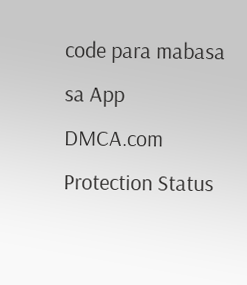code para mabasa sa App
DMCA.com Protection Status